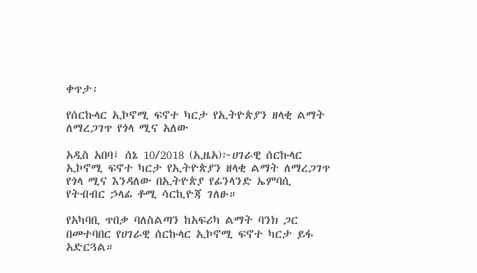ቀጥታ፡

የሰርኩላር ኢኮኖሚ ፍኖተ ካርታ የኢትዮጵያን ዘላቂ ልማት ለማረጋገጥ የጎላ ሚና አለው

አዲስ አበባ፤ ሰኔ 10/2018 (ኢዜአ)፦ሀገራዊ ሰርኩላር ኢኮኖሚ ፍኖተ ካርታ የኢትዮጵያን ዘላቂ ልማት ለማረጋገጥ የጎላ ሚና እንዳለው በኢትዮጵያ የፊንላንድ ኤምባሲ የትብብር ኃላፊ ቶሚ ሳርኪዮጃ ገለፁ።

የአካባቢ ጥበቃ ባለስልጣን ከአፍሪካ ልማት ባንክ ጋር በመተባበር የሀገራዊ ሰርኩላር ኢኮኖሚ ፍኖተ ካርታ ይፋ አድርጓል።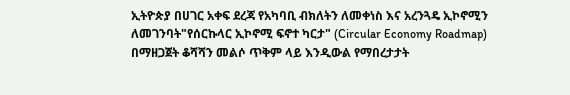ኢትዮጵያ በሀገር አቀፍ ደረጃ የአካባቢ ብክለትን ለመቀነስ እና አረንጓዴ ኢኮኖሚን ለመገንባት"የሰርኩላር ኢኮኖሚ ፍኖተ ካርታ" (Circular Economy Roadmap) በማዘጋጀት ቆሻሻን መልሶ ጥቅም ላይ እንዲውል የማበረታታት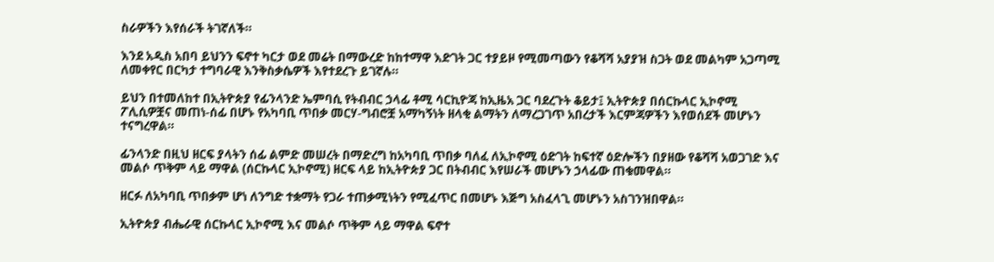ስራዎችን እየሰራች ትገኛለች።

እንደ አዲስ አበባ ይህንን ፍኖተ ካርታ ወደ መሬት በማውረድ ከከተማዋ እድገት ጋር ተያይዞ የሚመጣውን የቆሻሻ አያያዝ ስጋት ወደ መልካም አጋጣሚ ለመቀየር በርካታ ተግባራዊ እንቅስቃሴዎች እየተደረጉ ይገኛሉ።

ይህን በተመለከተ በኢትዮጵያ የፊንላንድ ኤምባሲ የትብብር ኃላፊ ቶሚ ሳርኪዮጃ ከኢዜአ ጋር ባደረጉት ቆይታ፤ ኢትዮጵያ በሰርኩላር ኢኮኖሚ ፖሊሲዎቿና መጠነ-ሰፊ በሆኑ የአካባቢ ጥበቃ መርሃ-ግብሮቿ አማካኝነት ዘላቂ ልማትን ለማረጋገጥ አበረታች እርምጃዎችን እየወሰደች መሆኑን ተናግረዋል።

ፊንላንድ በዚህ ዘርፍ ያላትን ሰፊ ልምድ መሠረት በማድረግ ከአካባቢ ጥበቃ ባለፈ ለኢኮኖሚ ዕድገት ከፍተኛ ዕድሎችን በያዘው የቆሻሻ አወጋገድ እና መልሶ ጥቅም ላይ ማዋል (ሰርኩላር ኢኮኖሚ) ዘርፍ ላይ ከኢትዮጵያ ጋር በትብብር እየሠራች መሆኑን ኃላፊው ጠቁመዋል።

ዘርፉ ለአካባቢ ጥበቃም ሆነ ለንግድ ተቋማት የጋራ ተጠቃሚነትን የሚፈጥር በመሆኑ እጅግ አስፈላጊ መሆኑን አስገንዝበዋል።

ኢትዮጵያ ብሔራዊ ሰርኩላር ኢኮኖሚ እና መልሶ ጥቅም ላይ ማዋል ፍኖተ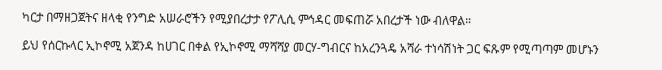ካርታ በማዘጋጀትና ዘላቂ የንግድ አሠራሮችን የሚያበረታታ የፖሊሲ ምኅዳር መፍጠሯ አበረታች ነው ብለዋል።

ይህ የሰርኩላር ኢኮኖሚ አጀንዳ ከሀገር በቀል የኢኮኖሚ ማሻሻያ መርሃ-ግብርና ከአረንጓዴ አሻራ ተነሳሽነት ጋር ፍጹም የሚጣጣም መሆኑን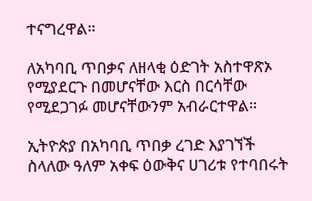ተናግረዋል።

ለአካባቢ ጥበቃና ለዘላቂ ዕድገት አስተዋጽኦ የሚያደርጉ በመሆናቸው እርስ በርሳቸው የሚደጋገፉ መሆናቸውንም አብራርተዋል።

ኢትዮጵያ በአካባቢ ጥበቃ ረገድ እያገኘች ስላለው ዓለም አቀፍ ዕውቅና ሀገሪቱ የተባበሩት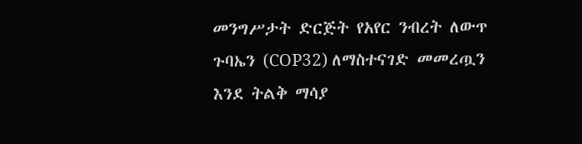መንግሥታት ድርጅት የአየር ንብረት ለውጥ ጉባኤን (COP32) ለማስተናገድ መመረጧን እንደ ትልቅ ማሳያ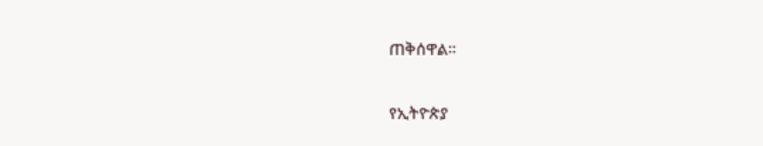ጠቅሰዋል።

የኢትዮጵያ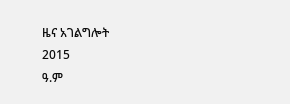ዜና አገልግሎት
2015
ዓ.ም